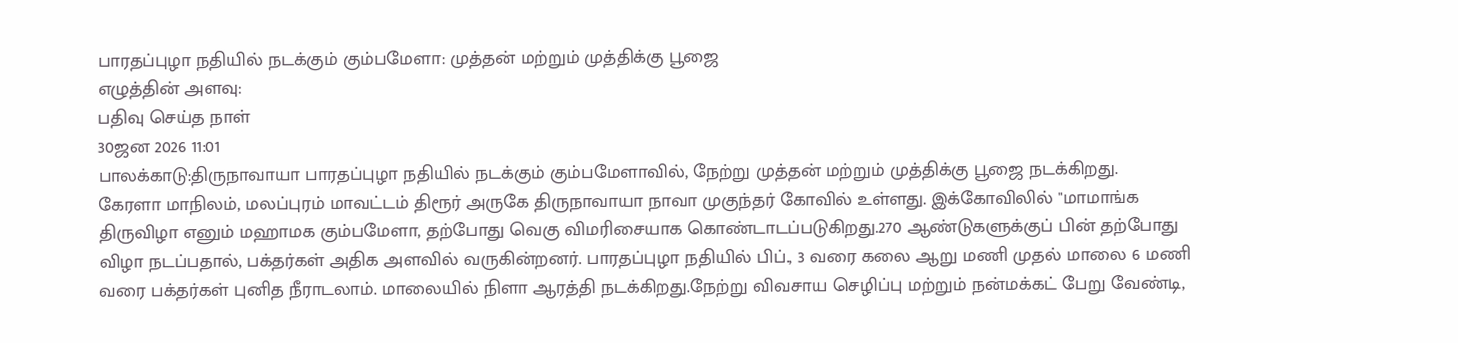பாரதப்புழா நதியில் நடக்கும் கும்பமேளா: முத்தன் மற்றும் முத்திக்கு பூஜை
எழுத்தின் அளவு:
பதிவு செய்த நாள்
30ஜன 2026 11:01
பாலக்காடு:திருநாவாயா பாரதப்புழா நதியில் நடக்கும் கும்பமேளாவில், நேற்று முத்தன் மற்றும் முத்திக்கு பூஜை நடக்கிறது.
கேரளா மாநிலம், மலப்புரம் மாவட்டம் திரூர் அருகே திருநாவாயா நாவா முகுந்தர் கோவில் உள்ளது. இக்கோவிலில் "மாமாங்க திருவிழா எனும் மஹாமக கும்பமேளா, தற்போது வெகு விமரிசையாக கொண்டாடப்படுகிறது.270 ஆண்டுகளுக்குப் பின் தற்போது விழா நடப்பதால், பக்தர்கள் அதிக அளவில் வருகின்றனர். பாரதப்புழா நதியில் பிப்., 3 வரை கலை ஆறு மணி முதல் மாலை 6 மணி வரை பக்தர்கள் புனித நீராடலாம். மாலையில் நிளா ஆரத்தி நடக்கிறது.நேற்று விவசாய செழிப்பு மற்றும் நன்மக்கட் பேறு வேண்டி,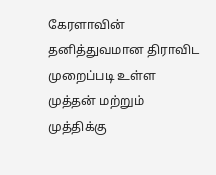கேரளாவின் தனித்துவமான திராவிட முறைப்படி உள்ள முத்தன் மற்றும் முத்திக்கு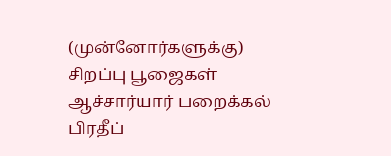(முன்னோர்களுக்கு) சிறப்பு பூஜைகள் ஆச்சார்யார் பறைக்கல் பிரதீப்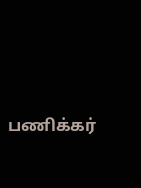பணிக்கர்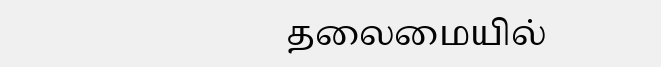தலைமையில்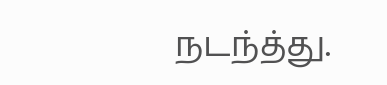நடந்த்து.